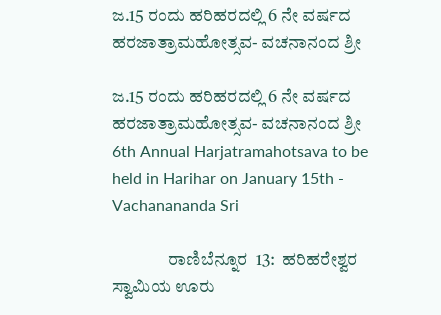ಜ.15 ರಂದು ಹರಿಹರದಲ್ಲಿ 6 ನೇ ವರ್ಷದ ಹರಜಾತ್ರಾಮಹೋತ್ಸವ- ವಚನಾನಂದ ಶ್ರೀ

ಜ.15 ರಂದು ಹರಿಹರದಲ್ಲಿ 6 ನೇ ವರ್ಷದ ಹರಜಾತ್ರಾಮಹೋತ್ಸವ- ವಚನಾನಂದ ಶ್ರೀ 6th Annual Harjatramahotsava to be held in Harihar on January 15th - Vachanananda Sri

                ರಾಣಿಬೆನ್ನೂರ  13:  ಹರಿಹರೇಶ್ವರ ಸ್ವಾಮಿಯ ಊರು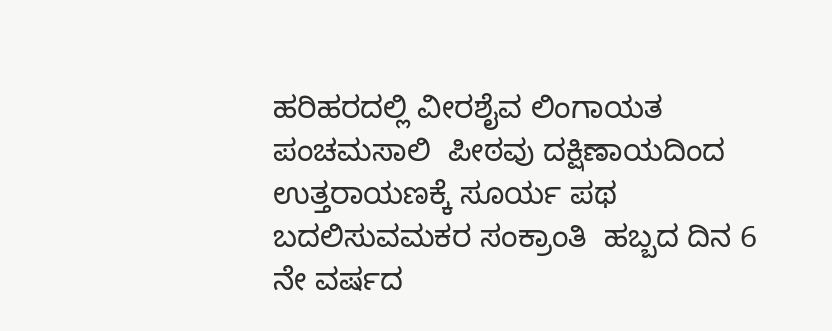ಹರಿಹರದಲ್ಲಿ ವೀರಶೈವ ಲಿಂಗಾಯತ ಪಂಚಮಸಾಲಿ  ಪೀಠವು ದಕ್ಷಿಣಾಯದಿಂದ ಉತ್ತರಾಯಣಕ್ಕೆ ಸೂರ್ಯ ಪಥ ಬದಲಿಸುವಮಕರ ಸಂಕ್ರಾಂತಿ  ಹಬ್ಬದ ದಿನ 6 ನೇ ವರ್ಷದ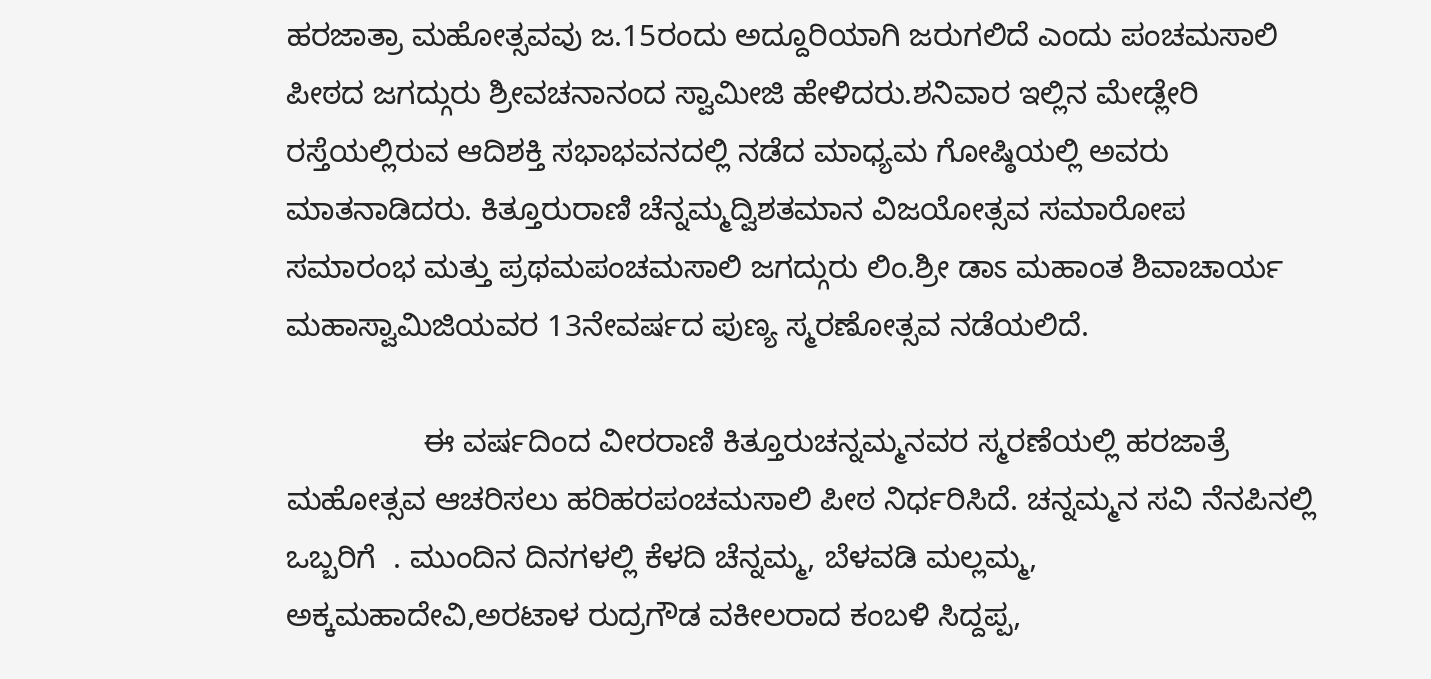ಹರಜಾತ್ರಾ ಮಹೋತ್ಸವವು ಜ.15ರಂದು ಅದ್ದೂರಿಯಾಗಿ ಜರುಗಲಿದೆ ಎಂದು ಪಂಚಮಸಾಲಿ ಪೀಠದ ಜಗದ್ಗುರು ಶ್ರೀವಚನಾನಂದ ಸ್ವಾಮೀಜಿ ಹೇಳಿದರು.ಶನಿವಾರ ಇಲ್ಲಿನ ಮೇಡ್ಲೇರಿ ರಸ್ತೆಯಲ್ಲಿರುವ ಆದಿಶಕ್ತಿ ಸಭಾಭವನದಲ್ಲಿ ನಡೆದ ಮಾಧ್ಯಮ ಗೋಷ್ಠಿಯಲ್ಲಿ ಅವರು ಮಾತನಾಡಿದರು. ಕಿತ್ತೂರುರಾಣಿ ಚೆನ್ನಮ್ಮದ್ವಿಶತಮಾನ ವಿಜಯೋತ್ಸವ ಸಮಾರೋಪ ಸಮಾರಂಭ ಮತ್ತು ಪ್ರಥಮಪಂಚಮಸಾಲಿ ಜಗದ್ಗುರು ಲಿಂ.ಶ್ರೀ ಡಾಽ ಮಹಾಂತ ಶಿವಾಚಾರ್ಯ ಮಹಾಸ್ವಾಮಿಜಿಯವರ 13ನೇವರ್ಷದ ಪುಣ್ಯ ಸ್ಮರಣೋತ್ಸವ ನಡೆಯಲಿದೆ.

                ಈ ವರ್ಷದಿಂದ ವೀರರಾಣಿ ಕಿತ್ತೂರುಚನ್ನಮ್ಮನವರ ಸ್ಮರಣೆಯಲ್ಲಿ ಹರಜಾತ್ರೆ ಮಹೋತ್ಸವ ಆಚರಿಸಲು ಹರಿಹರಪಂಚಮಸಾಲಿ ಪೀಠ ನಿರ್ಧರಿಸಿದೆ. ಚನ್ನಮ್ಮನ ಸವಿ ನೆನಪಿನಲ್ಲಿ ಒಬ್ಬರಿಗೆ  . ಮುಂದಿನ ದಿನಗಳಲ್ಲಿ ಕೆಳದಿ ಚೆನ್ನಮ್ಮ, ಬೆಳವಡಿ ಮಲ್ಲಮ್ಮ, ಅಕ್ಕಮಹಾದೇವಿ,ಅರಟಾಳ ರುದ್ರಗೌಡ ವಕೀಲರಾದ ಕಂಬಳಿ ಸಿದ್ದಪ್ಪ,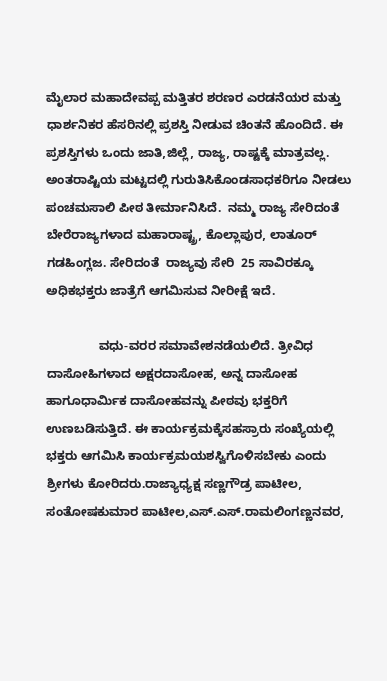ಮೈಲಾರ ಮಹಾದೇವಪ್ಪ ಮತ್ತಿತರ ಶರಣರ ಎರಡನೆಯರ ಮತ್ತು ಧಾರ್ಶನಿಕರ ಹೆಸರಿನಲ್ಲಿ ಪ್ರಶಸ್ತಿ ನೀಡುವ ಚಿಂತನೆ ಹೊಂದಿದೆ. ಈ ಪ್ರಶಸ್ತಿಗಳು ಒಂದು ಜಾತಿ,ಜಿಲ್ಲೆ, ರಾಜ್ಯ, ರಾಷ್ಟಕ್ಕೆ ಮಾತ್ರವಲ್ಲ. ಅಂತರಾಷ್ಟಿಯ ಮಟ್ಟದಲ್ಲಿ ಗುರುತಿಸಿಕೊಂಡಸಾಧಕರಿಗೂ ನೀಡಲು ಪಂಚಮಸಾಲಿ ಪೀಠ ತೀರ್ಮಾನಿಸಿದೆ.  ನಮ್ಮ ರಾಜ್ಯ ಸೇರಿದಂತೆ ಬೇರೆರಾಜ್ಯಗಳಾದ ಮಹಾರಾಷ್ಟ್ರ, ಕೊಲ್ಲಾಪುರ, ಲಾತೂರ್ ಗಡಹಿಂಗ್ಲಜ. ಸೇರಿದಂತೆ  ರಾಜ್ಯವು ಸೇರಿ  25 ಸಾವಿರಕ್ಕೂ ಅಧಿಕಭಕ್ತರು ಜಾತ್ರೆಗೆ ಆಗಮಿಸುವ ನೀರೀಕ್ಷೆ ಇದೆ.

               ವಧು-ವರರ ಸಮಾವೇಶನಡೆಯಲಿದೆ. ತ್ರೀವಿಧ ದಾಸೋಹಿಗಳಾದ ಅಕ್ಷರದಾಸೋಹ, ಅನ್ನ ದಾಸೋಹ ಹಾಗೂಧಾರ್ಮಿಕ ದಾಸೋಹವನ್ನು ಪೀಠವು ಭಕ್ತರಿಗೆ ಉಣಬಡಿಸುತ್ತಿದೆ. ಈ ಕಾರ್ಯಕ್ರಮಕ್ಕೆಸಹಸ್ರಾರು ಸಂಖ್ಯೆಯಲ್ಲಿ ಭಕ್ತರು ಆಗಮಿಸಿ ಕಾರ್ಯಕ್ರಮಯಶಸ್ವಿಗೊಳಿಸಬೇಕು ಎಂದು ಶ್ರೀಗಳು ಕೋರಿದರು.ರಾಜ್ಯಾಧ್ಯಕ್ಷ ಸಣ್ಣಗೌಡ್ರ ಪಾಟೀಲ, ಸಂತೋಷಕುಮಾರ ಪಾಟೀಲ,ಎಸ್‌.ಎಸ್‌.ರಾಮಲಿಂಗಣ್ಣನವರ,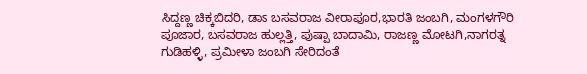ಸಿದ್ದಣ್ಣ ಚಿಕ್ಕಬಿದರಿ, ಡಾಽ ಬಸವರಾಜ ವೀರಾಪೂರ,ಭಾರತಿ ಜಂಬಗಿ, ಮಂಗಳಗೌರಿ ಪೂಜಾರ, ಬಸವರಾಜ ಹುಲ್ಲತ್ತಿ, ಪುಷ್ಪಾ ಬಾದಾಮಿ, ರಾಜಣ್ಣ ಮೋಟಗಿ,ನಾಗರತ್ನ ಗುಡಿಹಳ್ಳಿ, ಪ್ರಮೀಳಾ ಜಂಬಗಿ ಸೇರಿದಂತೆ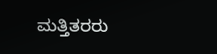ಮತ್ತಿತರರು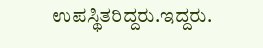ಉಪಸ್ಥಿತರಿದ್ದರು.ಇದ್ದರು.